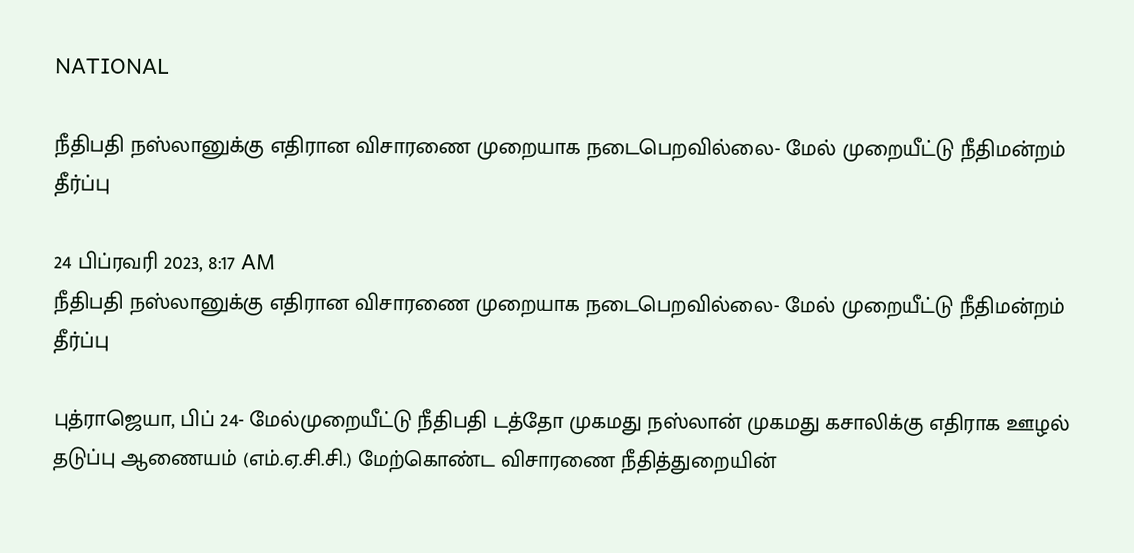NATIONAL

நீதிபதி நஸ்லானுக்கு எதிரான விசாரணை முறையாக நடைபெறவில்லை- மேல் முறையீட்டு நீதிமன்றம் தீர்ப்பு

24 பிப்ரவரி 2023, 8:17 AM
நீதிபதி நஸ்லானுக்கு எதிரான விசாரணை முறையாக நடைபெறவில்லை- மேல் முறையீட்டு நீதிமன்றம் தீர்ப்பு

புத்ராஜெயா, பிப் 24- மேல்முறையீட்டு நீதிபதி டத்தோ முகமது நஸ்லான் முகமது கசாலிக்கு எதிராக ஊழல் தடுப்பு ஆணையம் (எம்.ஏ.சி.சி.) மேற்கொண்ட விசாரணை நீதித்துறையின்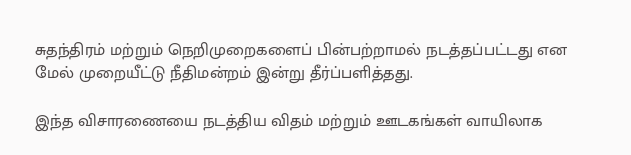சுதந்திரம் மற்றும் நெறிமுறைகளைப் பின்பற்றாமல் நடத்தப்பட்டது என மேல் முறையீட்டு நீதிமன்றம் இன்று தீர்ப்பளித்தது.

இந்த விசாரணையை நடத்திய விதம் மற்றும் ஊடகங்கள் வாயிலாக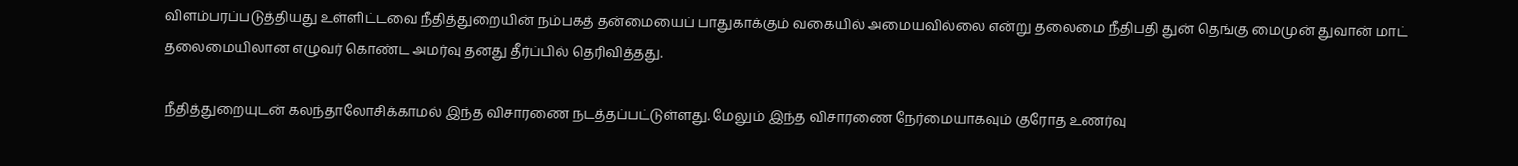விளம்பரப்படுத்தியது உள்ளிட்டவை நீதித்துறையின் நம்பகத் தன்மையைப் பாதுகாக்கும் வகையில் அமையவில்லை என்று தலைமை நீதிபதி துன் தெங்கு மைமுன் துவான் மாட் தலைமையிலான எழுவர் கொண்ட அமர்வு தனது தீர்ப்பில் தெரிவித்தது.

நீதித்துறையுடன் கலந்தாலோசிக்காமல் இந்த விசாரணை நடத்தப்பட்டுள்ளது. மேலும் இந்த விசாரணை நேர்மையாகவும் குரோத உணர்வு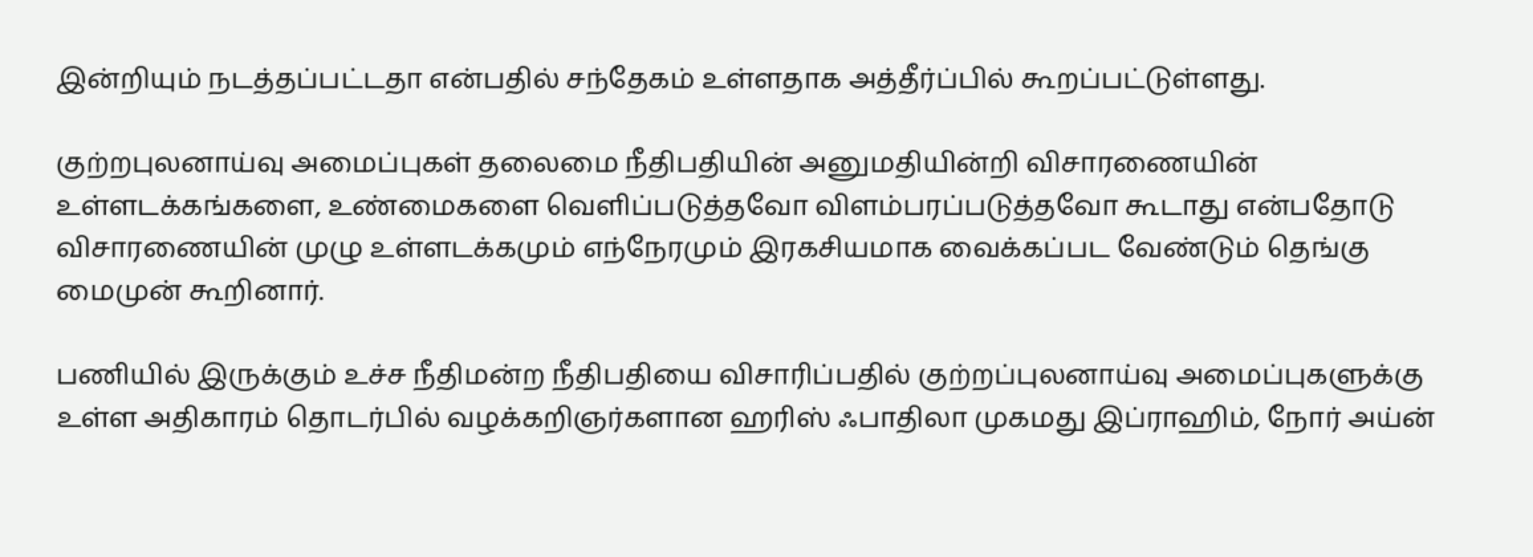இன்றியும் நடத்தப்பட்டதா என்பதில் சந்தேகம் உள்ளதாக அத்தீர்ப்பில் கூறப்பட்டுள்ளது.

குற்றபுலனாய்வு அமைப்புகள் தலைமை நீதிபதியின் அனுமதியின்றி விசாரணையின் உள்ளடக்கங்களை, உண்மைகளை வெளிப்படுத்தவோ விளம்பரப்படுத்தவோ கூடாது என்பதோடு விசாரணையின் முழு உள்ளடக்கமும் எந்நேரமும் இரகசியமாக வைக்கப்பட வேண்டும் தெங்கு மைமுன் கூறினார்.

பணியில் இருக்கும் உச்ச நீதிமன்ற நீதிபதியை விசாரிப்பதில் குற்றப்புலனாய்வு அமைப்புகளுக்கு உள்ள அதிகாரம் தொடர்பில் வழக்கறிஞர்களான ஹரிஸ் ஃபாதிலா முகமது இப்ராஹிம், நோர் அய்ன்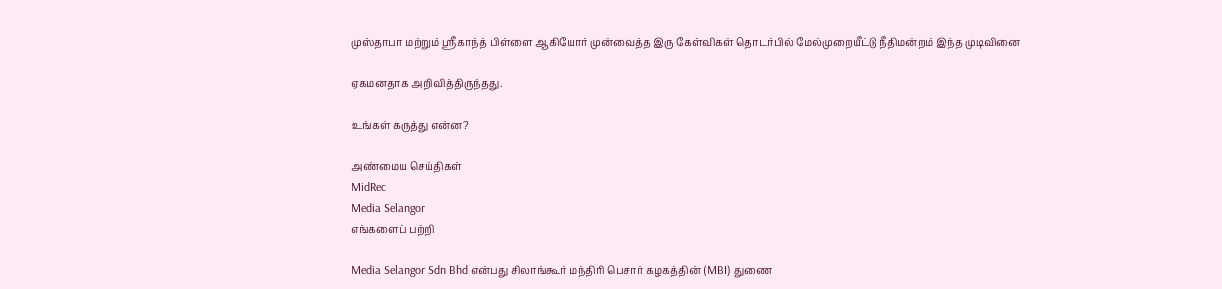முஸ்தாபா மற்றும் ஸ்ரீகாந்த் பிள்ளை ஆகியோர் முன்வைத்த இரு கேள்விகள் தொடர்பில் மேல்முறையீட்டு நீதிமன்றம் இந்த முடிவினை

ஏகமனதாக அறிவித்திருந்தது.

உங்கள் கருத்து என்ன?

அண்மைய செய்திகள்
MidRec
Media Selangor
எங்களைப் பற்றி

Media Selangor Sdn Bhd என்பது சிலாங்கூர் மந்திரி பெசார் கழகத்தின் (MBI) துணை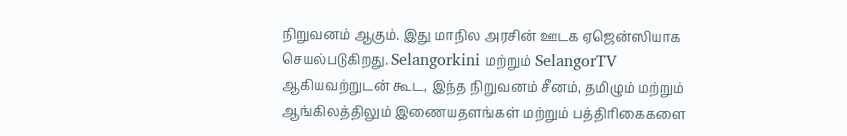நிறுவனம் ஆகும். இது மாநில அரசின் ஊடக ஏஜென்ஸியாக செயல்படுகிறது. Selangorkini மற்றும் SelangorTV ஆகியவற்றுடன் கூட, இந்த நிறுவனம் சீனம், தமிழும் மற்றும் ஆங்கிலத்திலும் இணையதளங்கள் மற்றும் பத்திரிகைகளை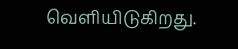வெளியிடுகிறது.